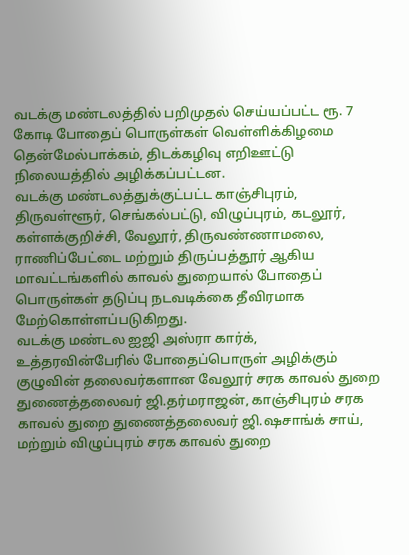வடக்கு மண்டலத்தில் பறிமுதல் செய்யப்பட்ட ரூ. 7 கோடி போதைப் பொருள்கள் வெள்ளிக்கிழமை தென்மேல்பாக்கம், திடக்கழிவு எறிஊட்டு நிலையத்தில் அழிக்கப்பட்டன.
வடக்கு மண்டலத்துக்குட்பட்ட காஞ்சிபுரம், திருவள்ளூர், செங்கல்பட்டு, விழுப்புரம், கடலூர், கள்ளக்குறிச்சி, வேலூர், திருவண்ணாமலை, ராணிப்பேட்டை மற்றும் திருப்பத்தூர் ஆகிய மாவட்டங்களில் காவல் துறையால் போதைப் பொருள்கள் தடுப்பு நடவடிக்கை தீவிரமாக மேற்கொள்ளப்படுகிறது.
வடக்கு மண்டல ஐஜி அஸ்ரா கார்க், உத்தரவின்பேரில் போதைப்பொருள் அழிக்கும் குழுவின் தலைவர்களான வேலூர் சரக காவல் துறை துணைத்தலைவர் ஜி.தர்மராஜன், காஞ்சிபுரம் சரக காவல் துறை துணைத்தலைவர் ஜி.ஷசாங்க் சாய், மற்றும் விழுப்புரம் சரக காவல் துறை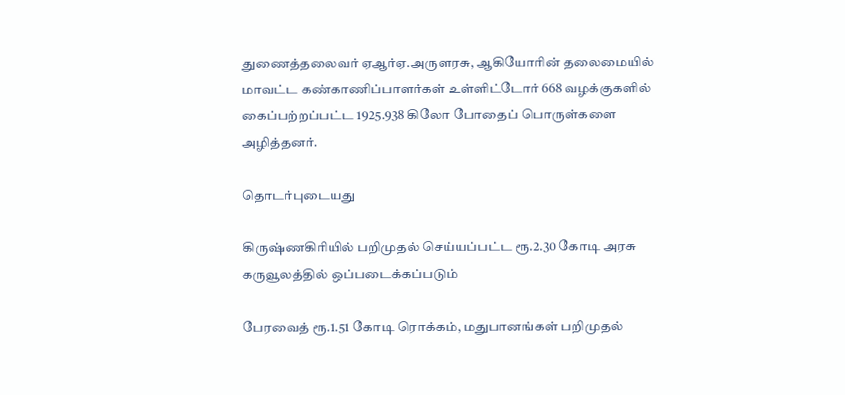துணைத்தலைவர் ஏஆர்ஏ.அருளரசு, ஆகியோரின் தலைமையில் மாவட்ட கண்காணிப்பாளர்கள் உள்ளிட்டோர் 668 வழக்குகளில் கைப்பற்றப்பட்ட 1925.938 கிலோ போதைப் பொருள்களை அழித்தனர்.

தொடர்புடையது

கிருஷ்ணகிரியில் பறிமுதல் செய்யப்பட்ட ரூ.2.30 கோடி அரசு கருவூலத்தில் ஒப்படைக்கப்படும்

பேரவைத் ரூ.1.51 கோடி ரொக்கம், மதுபானங்கள் பறிமுதல்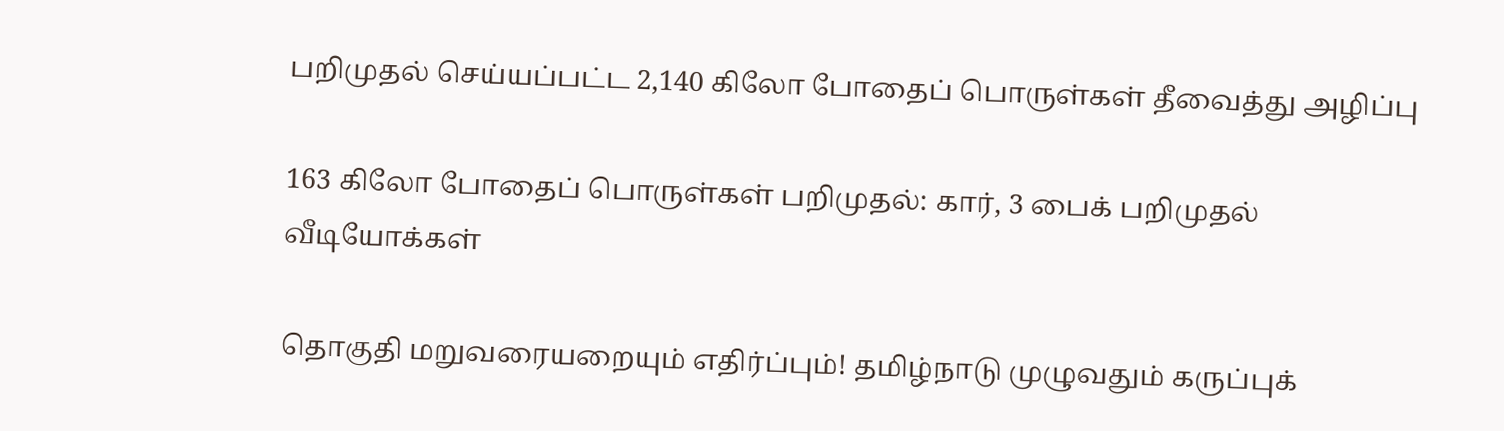பறிமுதல் செய்யப்பட்ட 2,140 கிலோ போதைப் பொருள்கள் தீவைத்து அழிப்பு

163 கிலோ போதைப் பொருள்கள் பறிமுதல்: கார், 3 பைக் பறிமுதல்
வீடியோக்கள்

தொகுதி மறுவரையறையும் எதிர்ப்பும்! தமிழ்நாடு முழுவதும் கருப்புக்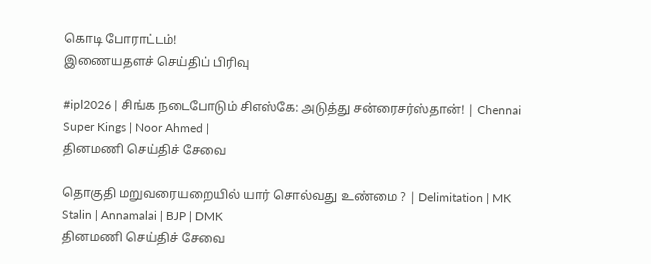கொடி போராட்டம்!
இணையதளச் செய்திப் பிரிவு

#ipl2026 | சிங்க நடைபோடும் சிஎஸ்கே: அடுத்து சன்ரைசர்ஸ்தான்! | Chennai Super Kings | Noor Ahmed |
தினமணி செய்திச் சேவை

தொகுதி மறுவரையறையில் யார் சொல்வது உண்மை ? | Delimitation | MK Stalin | Annamalai | BJP | DMK
தினமணி செய்திச் சேவை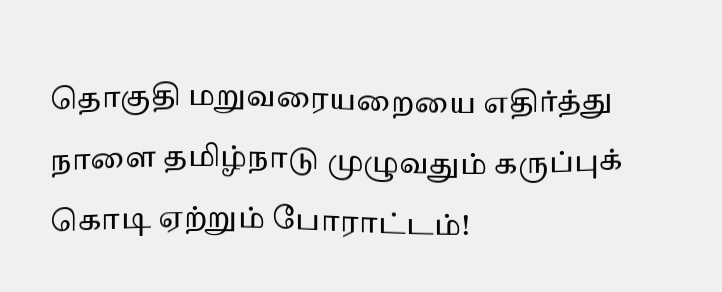தொகுதி மறுவரையறையை எதிர்த்து நாளை தமிழ்நாடு முழுவதும் கருப்புக் கொடி ஏற்றும் போராட்டம்!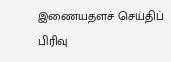இணையதளச் செய்திப் பிரிவு